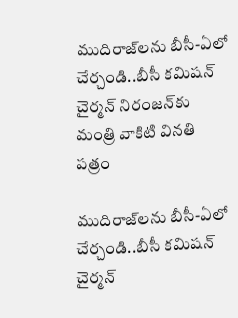ముదిరాజ్‌‌‌‌లను బీసీ-ఏలో చేర్చండి..బీసీ కమిషన్ చైర్మన్ నిరంజన్‌‌‌‌కు మంత్రి వాకిటి వినతి పత్రం

ముదిరాజ్‌‌‌‌లను బీసీ-ఏలో చేర్చండి..బీసీ కమిషన్ చైర్మన్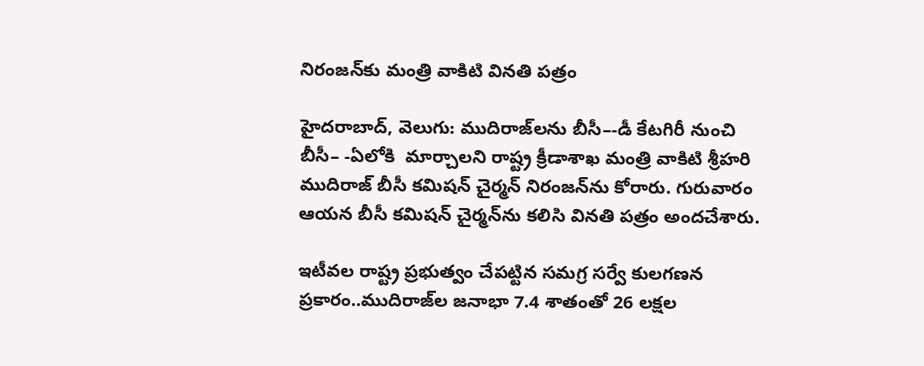నిరంజన్‌‌‌‌కు మంత్రి వాకిటి వినతి పత్రం

హైదరాబాద్, వెలుగు: ముదిరాజ్‌‌‌‌లను బీసీ–-డీ కేటగిరీ నుంచి బీసీ– -ఏలోకి  మార్చాలని రాష్ట్ర క్రీడాశాఖ మంత్రి వాకిటి శ్రీహరి ముదిరాజ్ బీసీ కమిషన్ చైర్మన్ నిరంజన్‌‌‌‌ను కోరారు. గురువారం ఆయన బీసీ కమిషన్ చైర్మన్‌‌‌‌ను కలిసి వినతి పత్రం అందచేశారు.

ఇటీవల రాష్ట్ర ప్రభుత్వం చేపట్టిన సమగ్ర సర్వే కులగణన ప్రకారం..ముదిరాజ్‌‌‌‌ల జనాభా 7.4 శాతంతో 26 లక్షల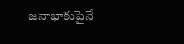జనాభాకుపైనే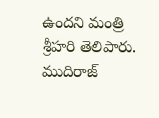ఉందని మంత్రి శ్రీహరి తెలిపారు. ముదిరాజ్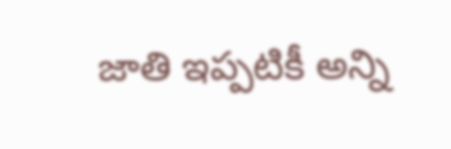జాతి ఇప్పటికీ అన్ని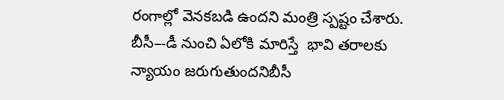రంగాల్లో వెనకబడి ఉందని మంత్రి స్పష్టం చేశారు. బీసీ–-డీ నుంచి ఏలోకి మారిస్తే  భావి తరాలకు న్యాయం జరుగుతుందనిబీసీ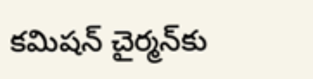కమిషన్ చైర్మన్‌‌‌‌కు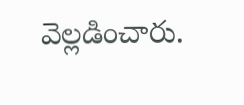వెల్లడించారు.